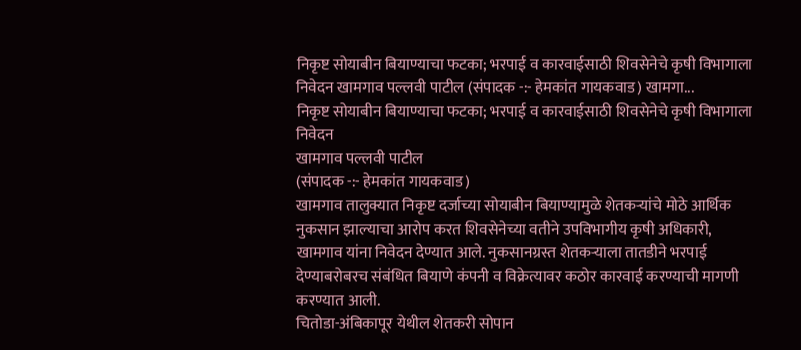निकृष्ट सोयाबीन बियाण्याचा फटका; भरपाई व कारवाईसाठी शिवसेनेचे कृषी विभागाला निवेदन खामगाव पल्लवी पाटील (संपादक -:- हेमकांत गायकवाड) खामगा...
निकृष्ट सोयाबीन बियाण्याचा फटका; भरपाई व कारवाईसाठी शिवसेनेचे कृषी विभागाला निवेदन
खामगाव पल्लवी पाटील
(संपादक -:- हेमकांत गायकवाड)
खामगाव तालुक्यात निकृष्ट दर्जाच्या सोयाबीन बियाण्यामुळे शेतकऱ्यांचे मोठे आर्थिक नुकसान झाल्याचा आरोप करत शिवसेनेच्या वतीने उपविभागीय कृषी अधिकारी, खामगाव यांना निवेदन देण्यात आले. नुकसानग्रस्त शेतकऱ्याला तातडीने भरपाई देण्याबरोबरच संबंधित बियाणे कंपनी व विक्रेत्यावर कठोर कारवाई करण्याची मागणी करण्यात आली.
चितोडा-अंबिकापूर येथील शेतकरी सोपान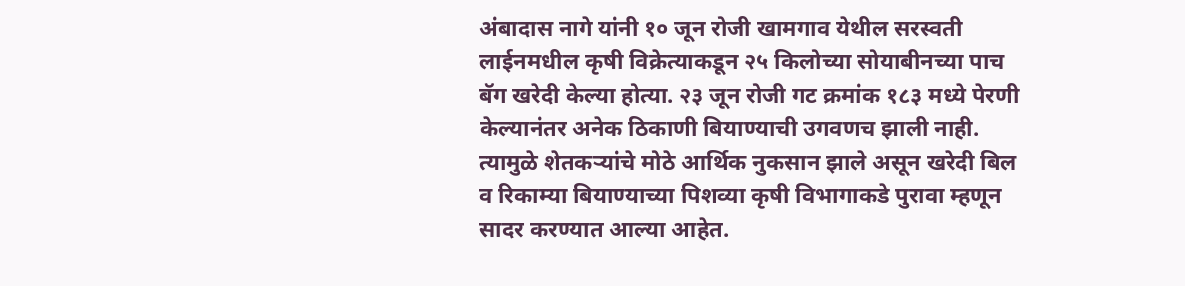अंबादास नागे यांनी १० जून रोजी खामगाव येथील सरस्वती लाईनमधील कृषी विक्रेत्याकडून २५ किलोच्या सोयाबीनच्या पाच बॅग खरेदी केल्या होत्या. २३ जून रोजी गट क्रमांक १८३ मध्ये पेरणी केल्यानंतर अनेक ठिकाणी बियाण्याची उगवणच झाली नाही. त्यामुळे शेतकऱ्यांचे मोठे आर्थिक नुकसान झाले असून खरेदी बिल व रिकाम्या बियाण्याच्या पिशव्या कृषी विभागाकडे पुरावा म्हणून सादर करण्यात आल्या आहेत.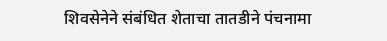शिवसेनेने संबंधित शेताचा तातडीने पंचनामा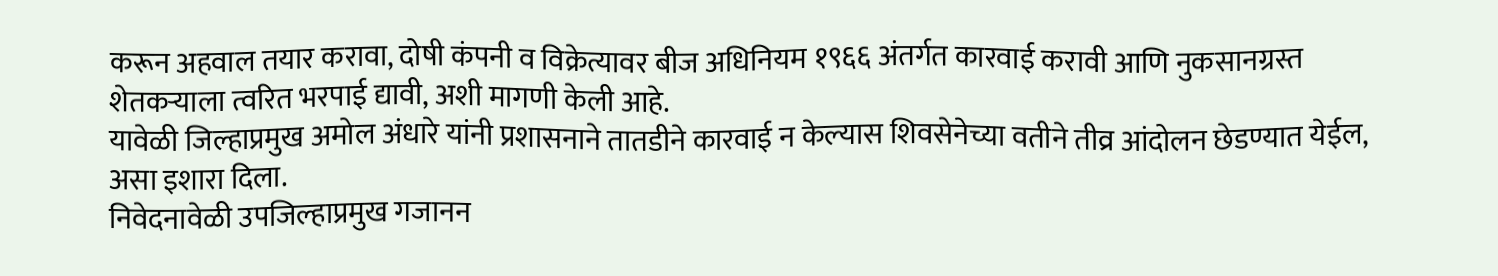करून अहवाल तयार करावा, दोषी कंपनी व विक्रेत्यावर बीज अधिनियम १९६६ अंतर्गत कारवाई करावी आणि नुकसानग्रस्त शेतकऱ्याला त्वरित भरपाई द्यावी, अशी मागणी केली आहे.
यावेळी जिल्हाप्रमुख अमोल अंधारे यांनी प्रशासनाने तातडीने कारवाई न केल्यास शिवसेनेच्या वतीने तीव्र आंदोलन छेडण्यात येईल, असा इशारा दिला.
निवेदनावेळी उपजिल्हाप्रमुख गजानन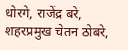धोरगे, राजेंद्र बरे, शहरप्रमुख चेतन ठोबरे,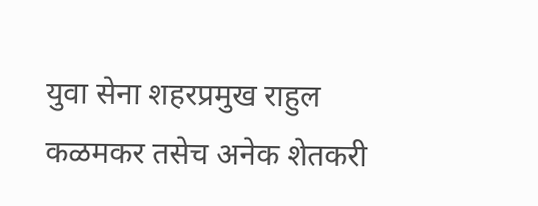युवा सेना शहरप्रमुख राहुल कळमकर तसेच अनेक शेतकरी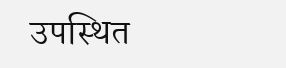उपस्थित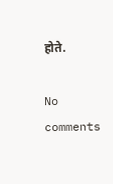होते.

No comments